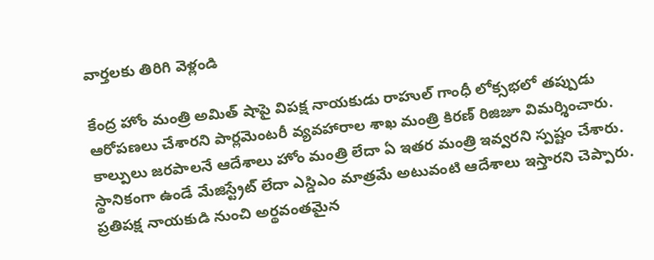వార్తలకు తిరిగి వెళ్లండి

కేంద్ర హోం మంత్రి అమిత్ షాపై విపక్ష నాయకుడు రాహుల్ గాంధీ లోక్సభలో తప్పుడు ఆరోపణలు చేశారని పార్లమెంటరీ వ్యవహారాల శాఖ మంత్రి కిరణ్ రిజిజూ విమర్శించారు. కాల్పులు జరపాలనే ఆదేశాలు హోం మంత్రి లేదా ఏ ఇతర మంత్రి ఇవ్వరని స్పష్టం చేశారు.
స్థానికంగా ఉండే మేజిస్ట్రేట్ లేదా ఎస్డిఎం మాత్రమే అటువంటి ఆదేశాలు ఇస్తారని చెప్పారు. ప్రతిపక్ష నాయకుడి నుంచి అర్థవంతమైన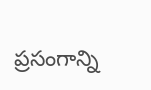ప్రసంగాన్ని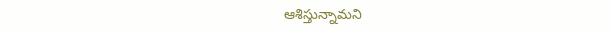ఆశిస్తున్నామని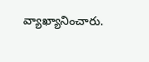వ్యాఖ్యానించారు.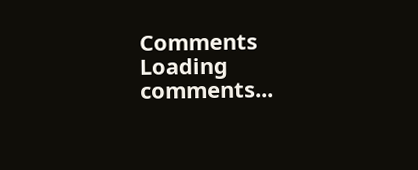Comments
Loading comments...